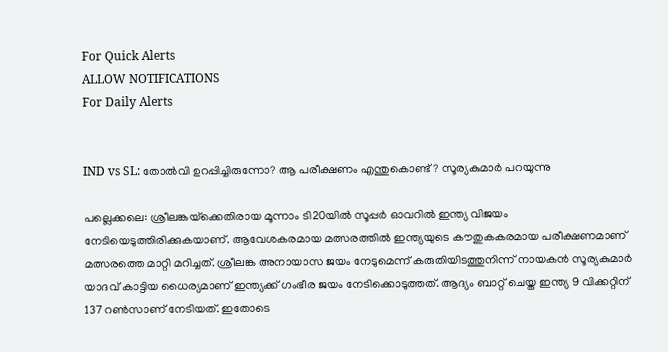For Quick Alerts
ALLOW NOTIFICATIONS
For Daily Alerts


IND vs SL: തോല്‍വി ഉറപ്പിച്ചിരുന്നോ? ആ പരീക്ഷണം എന്തുകൊണ്ട്? സൂര്യകുമാര്‍ പറയുന്നു

പല്ലെക്കലെ: ശ്രീലങ്കയ്‌ക്കെതിരായ മൂന്നാം ടി20യില്‍ സൂപ്പര്‍ ഓവറില്‍ ഇന്ത്യ വിജയം നേടിയെടുത്തിരിക്കുകയാണ്. ആവേശകരമായ മത്സരത്തില്‍ ഇന്ത്യയുടെ കൗതുകകരമായ പരീക്ഷണമാണ് മത്സരത്തെ മാറ്റി മറിച്ചത്. ശ്രീലങ്ക അനായാസ ജയം നേടുമെന്ന് കരുതിയിടത്തുനിന്ന് നായകന്‍ സൂര്യകുമാര്‍ യാദവ് കാട്ടിയ ധൈര്യമാണ് ഇന്ത്യക്ക് ഗംഭീര ജയം നേടിക്കൊടുത്തത്. ആദ്യം ബാറ്റ് ചെയ്ത ഇന്ത്യ 9 വിക്കറ്റിന് 137 റണ്‍സാണ് നേടിയത്. ഇതോടെ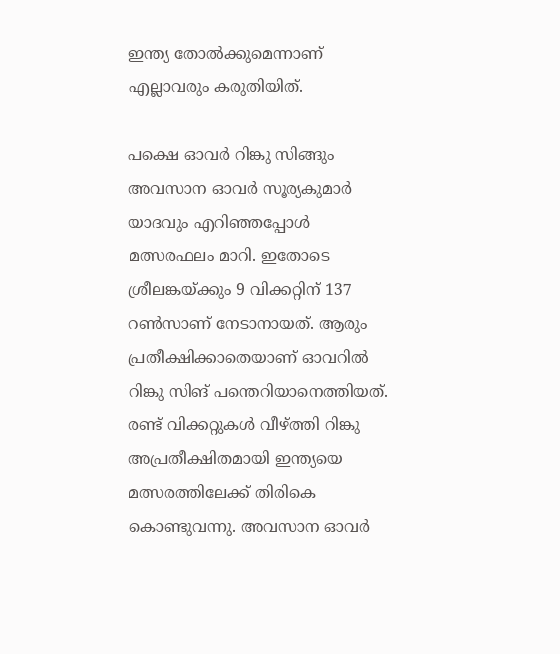ഇന്ത്യ തോല്‍ക്കുമെന്നാണ് എല്ലാവരും കരുതിയിത്.

പക്ഷെ ഓവര്‍ റിങ്കു സിങ്ങും അവസാന ഓവര്‍ സൂര്യകുമാര്‍ യാദവും എറിഞ്ഞപ്പോള്‍ മത്സരഫലം മാറി. ഇതോടെ ശ്രീലങ്കയ്ക്കും 9 വിക്കറ്റിന് 137 റണ്‍സാണ് നേടാനായത്. ആരും പ്രതീക്ഷിക്കാതെയാണ് ഓവറില്‍ റിങ്കു സിങ് പന്തെറിയാനെത്തിയത്. രണ്ട് വിക്കറ്റുകള്‍ വീഴ്ത്തി റിങ്കു അപ്രതീക്ഷിതമായി ഇന്ത്യയെ മത്സരത്തിലേക്ക് തിരികെ കൊണ്ടുവന്നു. അവസാന ഓവര്‍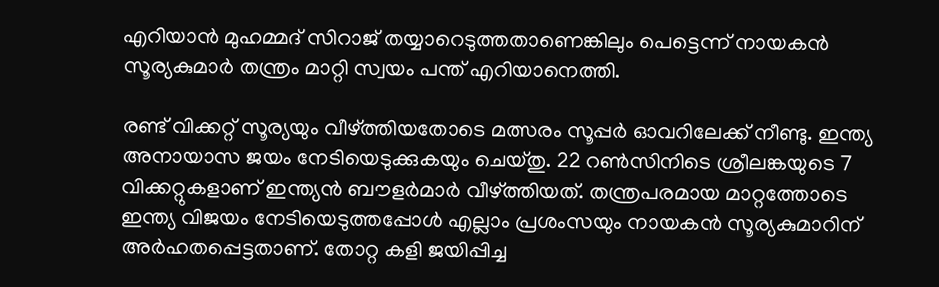എറിയാന്‍ മുഹമ്മദ് സിറാജ് തയ്യാറെടുത്തതാണെങ്കിലും പെട്ടെന്ന് നായകന്‍ സൂര്യകുമാര്‍ തന്ത്രം മാറ്റി സ്വയം പന്ത് എറിയാനെത്തി.

രണ്ട് വിക്കറ്റ് സൂര്യയും വീഴ്ത്തിയതോടെ മത്സരം സൂപ്പര്‍ ഓവറിലേക്ക് നീണ്ടു. ഇന്ത്യ അനായാസ ജയം നേടിയെടുക്കുകയും ചെയ്തു. 22 റണ്‍സിനിടെ ശ്രീലങ്കയുടെ 7 വിക്കറ്റുകളാണ് ഇന്ത്യന്‍ ബൗളര്‍മാര്‍ വീഴ്ത്തിയത്. തന്ത്രപരമായ മാറ്റത്തോടെ ഇന്ത്യ വിജയം നേടിയെടുത്തപ്പോള്‍ എല്ലാം പ്രശംസയും നായകന്‍ സൂര്യകുമാറിന് അര്‍ഹതപ്പെട്ടതാണ്. തോറ്റ കളി ജയിപ്പിച്ച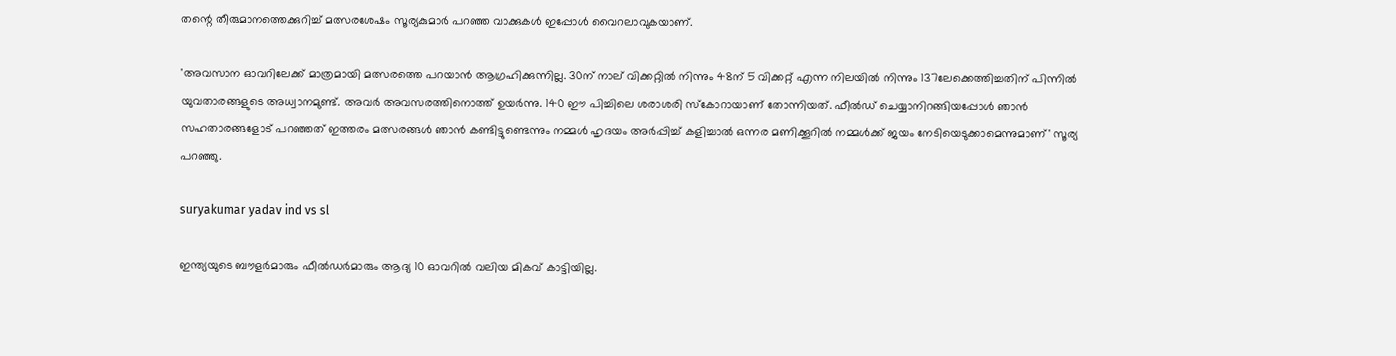തന്റെ തീരുമാനത്തെക്കുറിച്ച് മത്സരശേഷം സൂര്യകുമാര്‍ പറഞ്ഞ വാക്കുകള്‍ ഇപ്പോള്‍ വൈറലാവുകയാണ്.

'അവസാന ഓവറിലേക്ക് മാത്രമായി മത്സരത്തെ പറയാന്‍ ആഗ്രഹിക്കുന്നില്ല. 30ന് നാല് വിക്കറ്റില്‍ നിന്നും 48ന് 5 വിക്കറ്റ് എന്ന നിലയില്‍ നിന്നും 137ലേക്കെത്തിച്ചതിന് പിന്നില്‍ യുവതാരങ്ങളുടെ അധ്വാനമുണ്ട്. അവര്‍ അവസരത്തിനൊത്ത് ഉയര്‍ന്നു. 140 ഈ പിച്ചിലെ ശരാശരി സ്‌കോറായാണ് തോന്നിയത്. ഫീല്‍ഡ് ചെയ്യാനിറങ്ങിയപ്പോള്‍ ഞാന്‍ സഹതാരങ്ങളോട് പറഞ്ഞത് ഇത്തരം മത്സരങ്ങള്‍ ഞാന്‍ കണ്ടിട്ടുണ്ടെന്നും നമ്മള്‍ ഹൃദയം അര്‍പ്പിച്ച് കളിച്ചാല്‍ ഒന്നര മണിക്കൂറില്‍ നമ്മള്‍ക്ക് ജയം നേടിയെടുക്കാമെന്നുമാണ്' സൂര്യ പറഞ്ഞു.

suryakumar yadav ind vs sl

ഇന്ത്യയുടെ ബൗളര്‍മാരും ഫീല്‍ഡര്‍മാരും ആദ്യ 10 ഓവറില്‍ വലിയ മികവ് കാട്ടിയില്ല.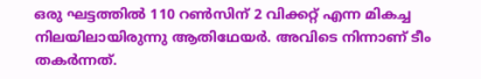ഒരു ഘട്ടത്തില്‍ 110 റണ്‍സിന് 2 വിക്കറ്റ് എന്ന മികച്ച നിലയിലായിരുന്നു ആതിഥേയര്‍. അവിടെ നിന്നാണ് ടീം തകര്‍ന്നത്.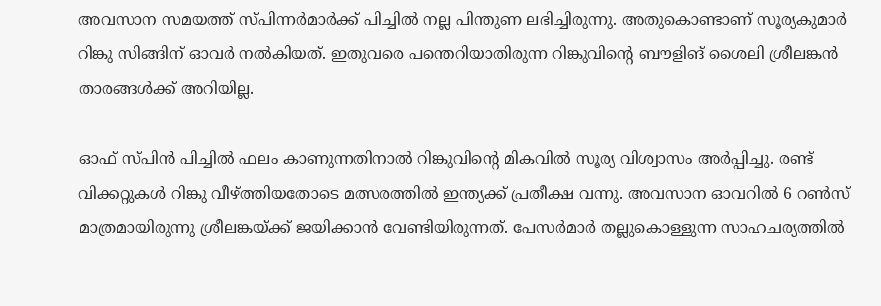അവസാന സമയത്ത് സ്പിന്നര്‍മാര്‍ക്ക് പിച്ചില്‍ നല്ല പിന്തുണ ലഭിച്ചിരുന്നു. അതുകൊണ്ടാണ് സൂര്യകുമാര്‍ റിങ്കു സിങ്ങിന് ഓവര്‍ നല്‍കിയത്. ഇതുവരെ പന്തെറിയാതിരുന്ന റിങ്കുവിന്റെ ബൗളിങ് ശൈലി ശ്രീലങ്കന്‍ താരങ്ങള്‍ക്ക് അറിയില്ല.

ഓഫ് സ്പിന്‍ പിച്ചില്‍ ഫലം കാണുന്നതിനാല്‍ റിങ്കുവിന്റെ മികവില്‍ സൂര്യ വിശ്വാസം അര്‍പ്പിച്ചു. രണ്ട് വിക്കറ്റുകള്‍ റിങ്കു വീഴ്ത്തിയതോടെ മത്സരത്തില്‍ ഇന്ത്യക്ക് പ്രതീക്ഷ വന്നു. അവസാന ഓവറില്‍ 6 റണ്‍സ് മാത്രമായിരുന്നു ശ്രീലങ്കയ്ക്ക് ജയിക്കാന്‍ വേണ്ടിയിരുന്നത്. പേസര്‍മാര്‍ തല്ലുകൊള്ളുന്ന സാഹചര്യത്തില്‍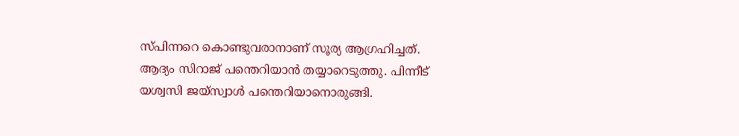സ്പിന്നറെ കൊണ്ടുവരാനാണ് സൂര്യ ആഗ്രഹിച്ചത്. ആദ്യം സിറാജ് പന്തെറിയാന്‍ തയ്യാറെടുത്തു. പിന്നീട് യശ്വസി ജയ്‌സ്വാള്‍ പന്തെറിയാനൊരുങ്ങി.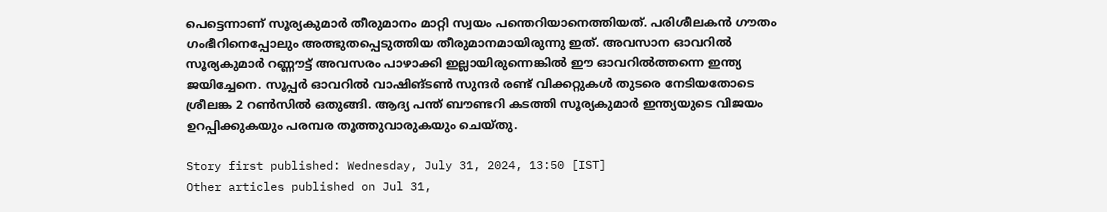പെട്ടെന്നാണ് സൂര്യകുമാര്‍ തീരുമാനം മാറ്റി സ്വയം പന്തെറിയാനെത്തിയത്. പരിശീലകന്‍ ഗൗതം ഗംഭീറിനെപ്പോലും അത്ഭുതപ്പെടുത്തിയ തീരുമാനമായിരുന്നു ഇത്. അവസാന ഓവറില്‍ സൂര്യകുമാര്‍ റണ്ണൗട്ട് അവസരം പാഴാക്കി ഇല്ലായിരുന്നെങ്കില്‍ ഈ ഓവറില്‍ത്തന്നെ ഇന്ത്യ ജയിച്ചേനെ. സൂപ്പര്‍ ഓവറില്‍ വാഷിങ്ടണ്‍ സുന്ദര്‍ രണ്ട് വിക്കറ്റുകള്‍ തുടരെ നേടിയതോടെ ശ്രീലങ്ക 2 റണ്‍സില്‍ ഒതുങ്ങി. ആദ്യ പന്ത് ബൗണ്ടറി കടത്തി സൂര്യകുമാര്‍ ഇന്ത്യയുടെ വിജയം ഉറപ്പിക്കുകയും പരമ്പര തൂത്തുവാരുകയും ചെയ്തു.

Story first published: Wednesday, July 31, 2024, 13:50 [IST]
Other articles published on Jul 31,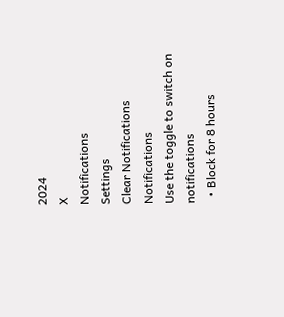2024
X
Notifications
Settings
Clear Notifications
Notifications
Use the toggle to switch on notifications
  • Block for 8 hours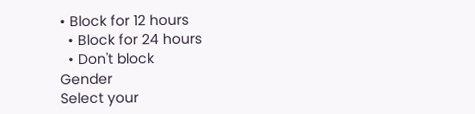• Block for 12 hours
  • Block for 24 hours
  • Don't block
Gender
Select your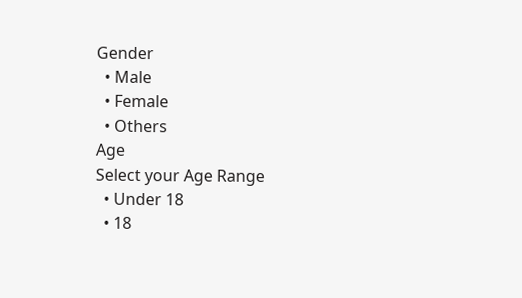Gender
  • Male
  • Female
  • Others
Age
Select your Age Range
  • Under 18
  • 18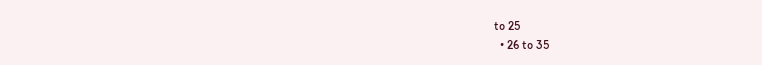to 25
  • 26 to 35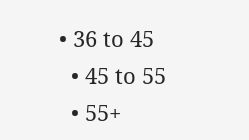• 36 to 45
  • 45 to 55
  • 55+